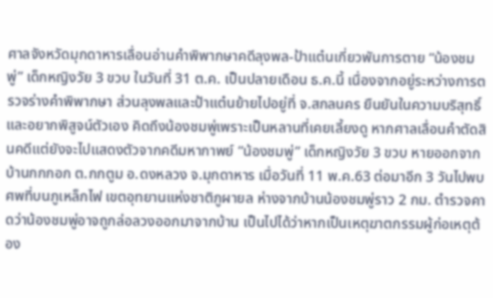ศาลจังหวัดมุกดาหารเลื่อนอ่านคำพิพากษาคดีลุงพล-ป้าแต๋นเกี่ยวพันการตาย “น้องชมพู่” เด็กหญิงวัย 3 ขวบ ในวันที่ 31 ต.ค. เป็นปลายเดือน ธ.ค.นี้ เนื่องจากอยู่ระหว่างการตรวจร่างคำพิพากษา ส่วนลุงพลและป้าแต๋นย้ายไปอยู่ที่ จ.สกลนคร ยืนยันในความบริสุทธิ์และอยากพิสูจน์ตัวเอง คิดถึงน้องชมพู่เพราะเป็นหลานที่เคยเลี้ยงดู หากศาลเลื่อนคำตัดสินคดีแต่ยังจะไปแสดงตัวจากคดีมหากาพย์ “น้องชมพู่” เด็กหญิงวัย 3 ขวบ หายออกจากบ้านกกกอก ต.กกตูม อ.ดงหลวง จ.มุกดาหาร เมื่อวันที่ 11 พ.ค.63 ต่อมาอีก 3 วันไปพบศพที่บนภูเหล็กไฟ เขตอุทยานแห่งชาติภูผายล ห่างจากบ้านน้องชมพู่ราว 2 กม. ตำรวจคาดว่าน้องชมพู่อาจถูกล่อลวงออกมาจากบ้าน เป็นไปได้ว่าหากเป็นเหตุฆาตกรรมผู้ก่อเหตุต้อง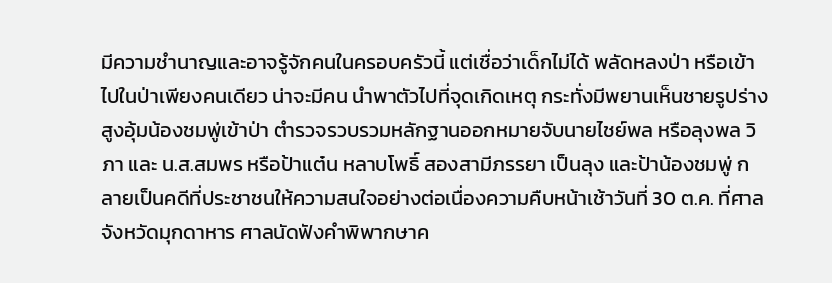มีความชำนาญและอาจรู้จักคนในครอบครัวนี้ แต่เชื่อว่าเด็กไม่ได้ พลัดหลงป่า หรือเข้าไปในป่าเพียงคนเดียว น่าจะมีคน นำพาตัวไปที่จุดเกิดเหตุ กระทั่งมีพยานเห็นชายรูปร่างสูงอุ้มน้องชมพู่เข้าป่า ตำรวจรวบรวมหลักฐานออกหมายจับนายไชย์พล หรือลุงพล วิภา และ น.ส.สมพร หรือป้าแต๋น หลาบโพธิ์ สองสามีภรรยา เป็นลุง และป้าน้องชมพู่ กลายเป็นคดีที่ประชาชนให้ความสนใจอย่างต่อเนื่องความคืบหน้าเช้าวันที่ 30 ต.ค. ที่ศาลจังหวัดมุกดาหาร ศาลนัดฟังคำพิพากษาค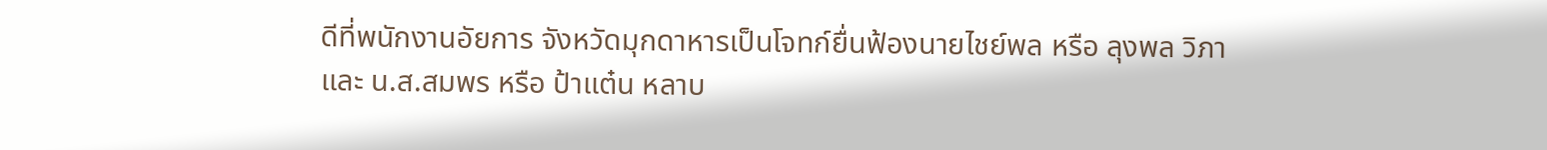ดีที่พนักงานอัยการ จังหวัดมุกดาหารเป็นโจทก์ยื่นฟ้องนายไชย์พล หรือ ลุงพล วิภา และ น.ส.สมพร หรือ ป้าแต๋น หลาบ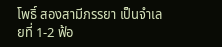โพธิ์ สองสามีภรรยา เป็นจำเลยที่ 1-2 ฟ้อ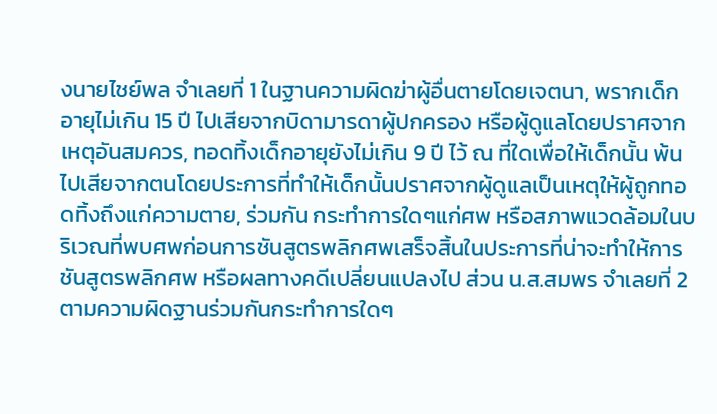งนายไชย์พล จำเลยที่ 1 ในฐานความผิดฆ่าผู้อื่นตายโดยเจตนา, พรากเด็กอายุไม่เกิน 15 ปี ไปเสียจากบิดามารดาผู้ปกครอง หรือผู้ดูแลโดยปราศจากเหตุอันสมควร, ทอดทิ้งเด็กอายุยังไม่เกิน 9 ปี ไว้ ณ ที่ใดเพื่อให้เด็กนั้น พ้นไปเสียจากตนโดยประการที่ทำให้เด็กนั้นปราศจากผู้ดูแลเป็นเหตุให้ผู้ถูกทอดทิ้งถึงแก่ความตาย, ร่วมกัน กระทำการใดๆแก่ศพ หรือสภาพแวดล้อมในบริเวณที่พบศพก่อนการชันสูตรพลิกศพเสร็จสิ้นในประการที่น่าจะทําให้การชันสูตรพลิกศพ หรือผลทางคดีเปลี่ยนแปลงไป ส่วน น.ส.สมพร จำเลยที่ 2 ตามความผิดฐานร่วมกันกระทำการใดๆ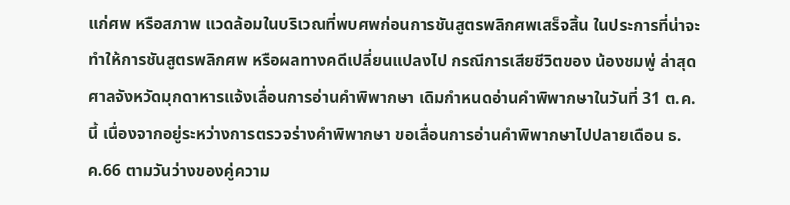แก่ศพ หรือสภาพ แวดล้อมในบริเวณที่พบศพก่อนการชันสูตรพลิกศพเสร็จสิ้น ในประการที่น่าจะทำให้การชันสูตรพลิกศพ หรือผลทางคดีเปลี่ยนแปลงไป กรณีการเสียชีวิตของ น้องชมพู่ ล่าสุด ศาลจังหวัดมุกดาหารแจ้งเลื่อนการอ่านคำพิพากษา เดิมกำหนดอ่านคำพิพากษาในวันที่ 31 ต.ค.นี้ เนื่องจากอยู่ระหว่างการตรวจร่างคำพิพากษา ขอเลื่อนการอ่านคำพิพากษาไปปลายเดือน ธ.ค.66 ตามวันว่างของคู่ความ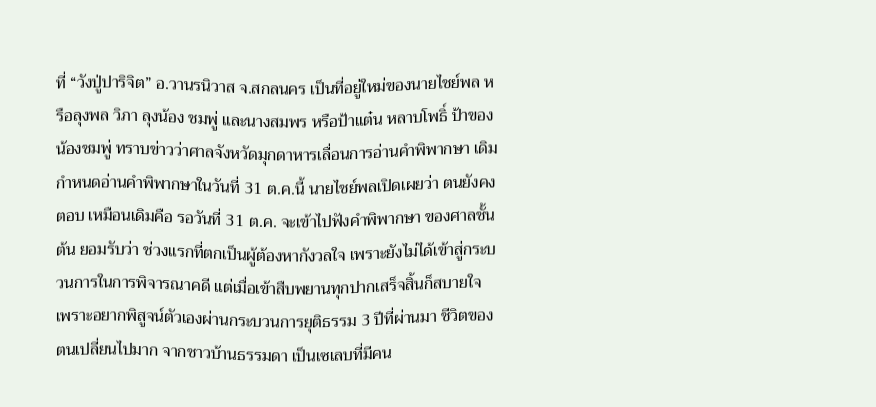ที่ “วังปู่ปาริจิต” อ.วานรนิวาส จ.สกลนคร เป็นที่อยู่ใหม่ของนายไชย์พล หรือลุงพล วิภา ลุงน้อง ชมพู่ และนางสมพร หรือป้าแต๋น หลาบโพธิ์ ป้าของ น้องชมพู่ ทราบข่าวว่าศาลจังหวัดมุกดาหารเลื่อนการอ่านคำพิพากษา เดิมกำหนดอ่านคำพิพากษาในวันที่ 31 ต.ค.นี้ นายไชย์พลเปิดเผยว่า ตนยังคงตอบ เหมือนเดิมคือ รอวันที่ 31 ต.ค. จะเข้าไปฟังคำพิพากษา ของศาลชั้นต้น ยอมรับว่า ช่วงแรกที่ตกเป็นผู้ต้องหากังวลใจ เพราะยังไม่ได้เข้าสู่กระบวนการในการพิจารณาคดี แต่เมื่อเข้าสืบพยานทุกปากเสร็จสิ้นก็สบายใจ เพราะอยากพิสูจน์ตัวเองผ่านกระบวนการยุติธรรม 3 ปีที่ผ่านมา ชีวิตของตนเปลี่ยนไปมาก จากชาวบ้านธรรมดา เป็นเซเลบที่มีคน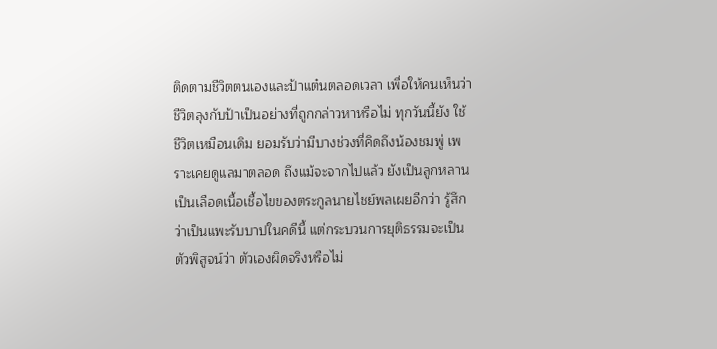ติดตามชีวิตตนเองและป้าแต๋นตลอดเวลา เพื่อให้คนเห็นว่าชีวิตลุงกับป้าเป็นอย่างที่ถูกกล่าวหาหรือไม่ ทุกวันนี้ยัง ใช้ชีวิตเหมือนเดิม ยอมรับว่ามีบางช่วงที่คิดถึงน้องชมพู่ เพราะเคยดูแลมาตลอด ถึงแม้จะจากไปแล้ว ยังเป็นลูกหลาน เป็นเลือดเนื้อเชื้อไขของตระกูลนายไชย์พลเผยอีกว่า รู้สึกว่าเป็นแพะรับบาปในคดีนี้ แต่กระบวนการยุติธรรมจะเป็นตัวพิสูจน์ว่า ตัวเองผิดจริงหรือไม่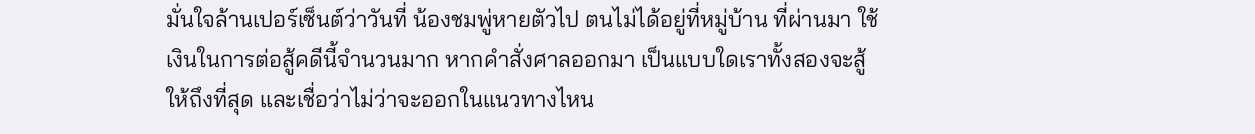มั่นใจล้านเปอร์เซ็นต์ว่าวันที่ น้องชมพู่หายตัวไป ตนไม่ได้อยู่ที่หมู่บ้าน ที่ผ่านมา ใช้เงินในการต่อสู้คดีนี้จำนวนมาก หากคำสั่งศาลออกมา เป็นแบบใดเราทั้งสองจะสู้ให้ถึงที่สุด และเชื่อว่าไม่ว่าจะออกในแนวทางไหน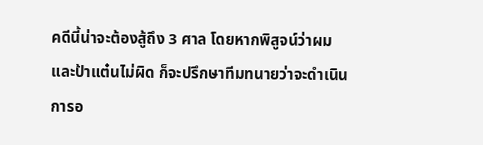คดีนี้น่าจะต้องสู้ถึง 3 ศาล โดยหากพิสูจน์ว่าผมและป้าแต๋นไม่ผิด ก็จะปรึกษาทีมทนายว่าจะดำเนินการอ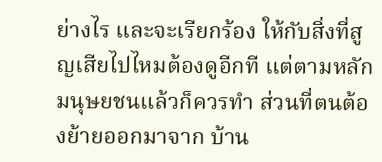ย่างไร และจะเรียกร้อง ให้กับสิ่งที่สูญเสียไปไหมต้องดูอีกที แต่ตามหลักมนุษยชนแล้วก็ควรทำ ส่วนที่ตนต้องย้ายออกมาจาก บ้าน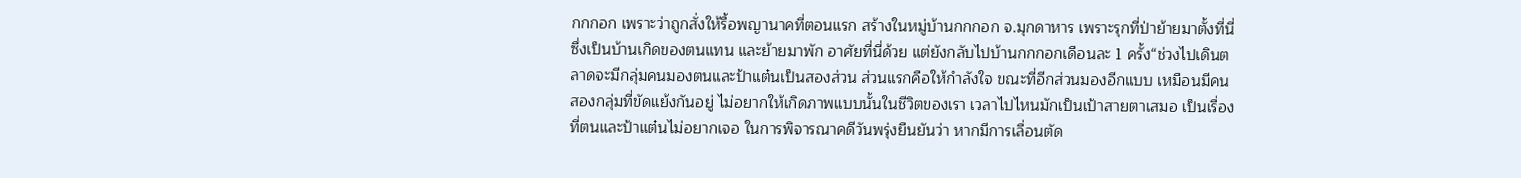กกกอก เพราะว่าถูกสั่งให้รื้อพญานาคที่ตอนแรก สร้างในหมู่บ้านกกกอก จ.มุกดาหาร เพราะรุกที่ป่าย้ายมาตั้งที่นี่ซึ่งเป็นบ้านเกิดของตนแทน และย้ายมาพัก อาศัยที่นี่ด้วย แต่ยังกลับไปบ้านกกกอกเดือนละ 1 ครั้ง“ช่วงไปเดินตลาดจะมีกลุ่มคนมองตนและป้าแต๋นเป็นสองส่วน ส่วนแรกคือให้กำลังใจ ขณะที่อีกส่วนมองอีกแบบ เหมือนมีคนสองกลุ่มที่ขัดแย้งกันอยู่ ไม่อยากให้เกิดภาพแบบนั้นในชีวิตของเรา เวลาไปไหนมักเป็นเป้าสายตาเสมอ เป็นเรื่องที่ตนและป้าแต๋นไม่อยากเจอ ในการพิจารณาคดีวันพรุ่งยืนยันว่า หากมีการเลื่อนตัด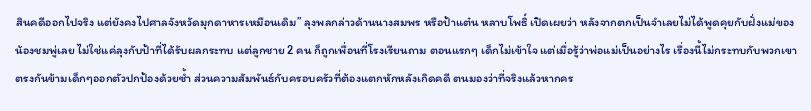สินคดีออกไปจริง แต่ยังคงไปศาลจังหวัดมุกดาหารเหมือนเดิม” ลุงพลกล่าวด้านนางสมพร หรือป้าแต๋น หลาบโพธิ์ เปิดเผยว่า หลังจากตกเป็นจำเลยไม่ได้พูดคุยกับฝั่งแม่ของน้องชมพู่เลย ไม่ใช่แค่ลุงกับป้าที่ได้รับผลกระทบ แต่ลูกชาย 2 คน ก็ถูกเพื่อนที่โรงเรียนถาม ตอนแรกๆ เด็กไม่เข้าใจ แต่เมื่อรู้ว่าพ่อแม่เป็นอย่างไร เรื่องนี้ไม่กระทบกับพวกเขา ตรงกันข้ามเด็กๆออกตัวปกป้องด้วยซ้ำ ส่วนความสัมพันธ์กับครอบครัวที่ต้องแตกหักหลังเกิดคดี ตนมองว่าที่จริงแล้วหากคร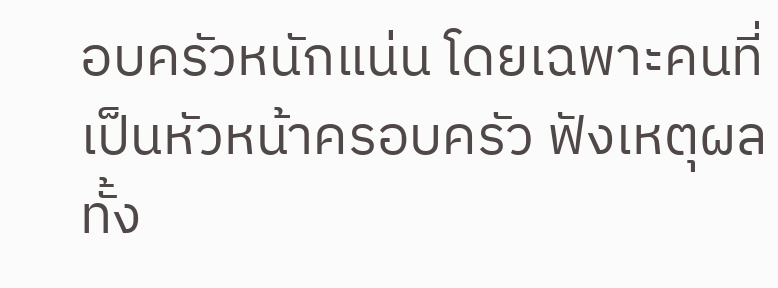อบครัวหนักแน่น โดยเฉพาะคนที่เป็นหัวหน้าครอบครัว ฟังเหตุผลทั้ง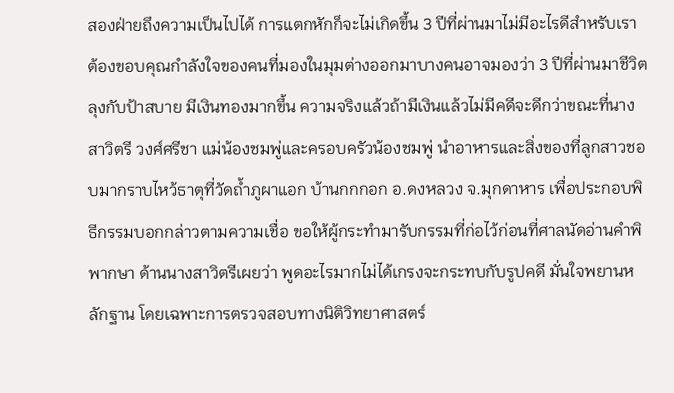สองฝ่ายถึงความเป็นไปได้ การแตกหักก็จะไม่เกิดขึ้น 3 ปีที่ผ่านมาไม่มีอะไรดีสำหรับเรา ต้องขอบคุณกำลังใจของคนที่มองในมุมต่างออกมาบางคนอาจมองว่า 3 ปีที่ผ่านมาชีวิตลุงกับป้าสบาย มีเงินทองมากขึ้น ความจริงแล้วถ้ามีเงินแล้วไม่มีคดีจะดีกว่าขณะที่นางสาวิตรี วงศ์ศรีชา แม่น้องชมพู่และครอบครัวน้องชมพู่ นำอาหารและสิ่งของที่ลูกสาวชอบมากราบไหว้ธาตุที่วัดถ้ำภูผาแอก บ้านกกกอก อ.ดงหลวง จ.มุกดาหาร เพื่อประกอบพิธีกรรมบอกกล่าวตามความเชื่อ ขอให้ผู้กระทำมารับกรรมที่ก่อไว้ก่อนที่ศาลนัดอ่านคำพิพากษา ด้านนางสาวิตรีเผยว่า พูดอะไรมากไม่ได้เกรงจะกระทบกับรูปคดี มั่นใจพยานหลักฐาน โดยเฉพาะการตรวจสอบทางนิติวิทยาศาสตร์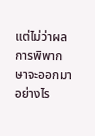แต่ไม่ว่าผลการพิพากษาจะออกมาอย่างไร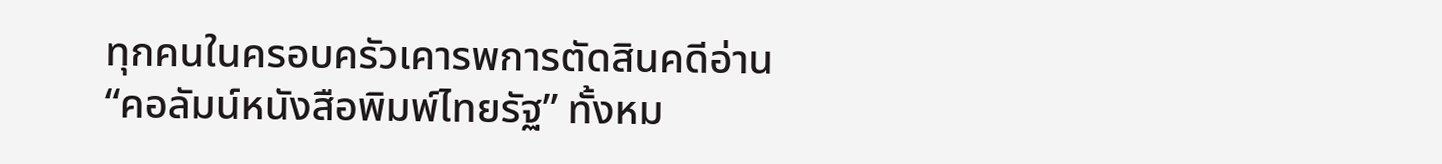ทุกคนในครอบครัวเคารพการตัดสินคดีอ่าน “คอลัมน์หนังสือพิมพ์ไทยรัฐ” ทั้งหม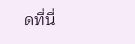ดที่นี่